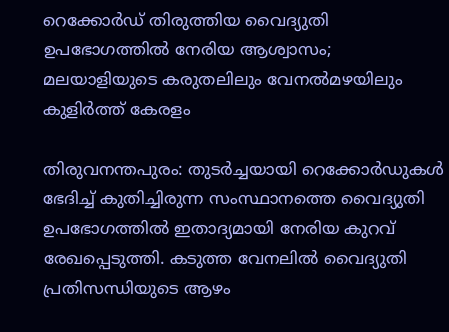റെക്കോർഡ് തിരുത്തിയ വൈദ്യുതി ഉപഭോഗത്തിൽ നേരിയ ആശ്വാസം; മലയാളിയുടെ കരുതലിലും വേനൽമഴയിലും കുളിർത്ത് കേരളം

തിരുവനന്തപുരം: തുടർച്ചയായി റെക്കോർഡുകൾ ഭേദിച്ച് കുതിച്ചിരുന്ന സംസ്ഥാനത്തെ വൈദ്യുതി ഉപഭോഗത്തിൽ ഇതാദ്യമായി നേരിയ കുറവ് രേഖപ്പെടുത്തി. കടുത്ത വേനലിൽ വൈദ്യുതി പ്രതിസന്ധിയുടെ ആഴം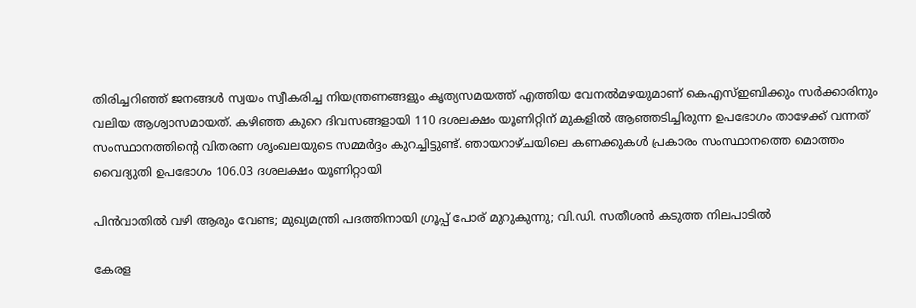തിരിച്ചറിഞ്ഞ് ജനങ്ങൾ സ്വയം സ്വീകരിച്ച നിയന്ത്രണങ്ങളും കൃത്യസമയത്ത് എത്തിയ വേനൽമഴയുമാണ് കെഎസ്ഇബിക്കും സർക്കാരിനും വലിയ ആശ്വാസമായത്. കഴിഞ്ഞ കുറെ ദിവസങ്ങളായി 110 ദശലക്ഷം യൂണിറ്റിന് മുകളിൽ ആഞ്ഞടിച്ചിരുന്ന ഉപഭോഗം താഴേക്ക് വന്നത് സംസ്ഥാനത്തിന്റെ വിതരണ ശൃംഖലയുടെ സമ്മർദ്ദം കുറച്ചിട്ടുണ്ട്. ഞായറാഴ്ചയിലെ കണക്കുകൾ പ്രകാരം സംസ്ഥാനത്തെ മൊത്തം വൈദ്യുതി ഉപഭോഗം 106.03 ദശലക്ഷം യൂണിറ്റായി

പിന്‍വാതില്‍ വഴി ആരും വേണ്ട; മുഖ്യമന്ത്രി പദത്തിനായി ഗ്രൂപ്പ് പോര് മുറുകുന്നു; വി.ഡി. സതീശന്‍ കടുത്ത നിലപാടില്‍

കേരള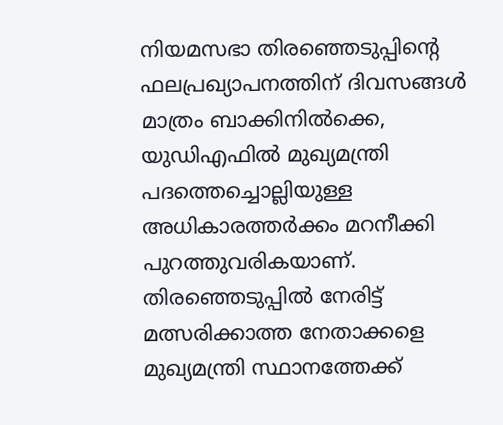നിയമസഭാ തിരഞ്ഞെടുപ്പിന്റെ ഫലപ്രഖ്യാപനത്തിന് ദിവസങ്ങള്‍ മാത്രം ബാക്കിനില്‍ക്കെ, യുഡിഎഫില്‍ മുഖ്യമന്ത്രി പദത്തെച്ചൊല്ലിയുള്ള അധികാരത്തര്‍ക്കം മറനീക്കി പുറത്തുവരികയാണ്. തിരഞ്ഞെടുപ്പില്‍ നേരിട്ട് മത്സരിക്കാത്ത നേതാക്കളെ മുഖ്യമന്ത്രി സ്ഥാനത്തേക്ക്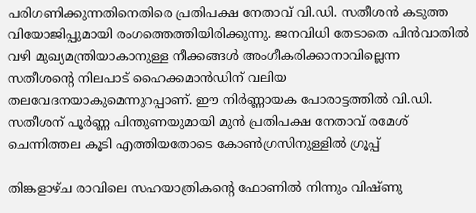പരിഗണിക്കുന്നതിനെതിരെ പ്രതിപക്ഷ നേതാവ് വി.ഡി. സതീശന്‍ കടുത്ത വിയോജിപ്പുമായി രംഗത്തെത്തിയിരിക്കുന്നു. ജനവിധി തേടാതെ പിന്‍വാതില്‍ വഴി മുഖ്യമന്ത്രിയാകാനുള്ള നീക്കങ്ങള്‍ അംഗീകരിക്കാനാവില്ലെന്ന സതീശന്റെ നിലപാട് ഹൈക്കമാന്‍ഡിന് വലിയ തലവേദനയാകുമെന്നുറപ്പാണ്. ഈ നിര്‍ണ്ണായക പോരാട്ടത്തില്‍ വി.ഡി. സതീശന് പൂര്‍ണ്ണ പിന്തുണയുമായി മുന്‍ പ്രതിപക്ഷ നേതാവ് രമേശ് ചെന്നിത്തല കൂടി എത്തിയതോടെ കോണ്‍ഗ്രസിനുള്ളില്‍ ഗ്രൂപ്പ്

തിങ്കളാഴ്ച രാവിലെ സഹയാത്രികന്റെ ഫോണില്‍ നിന്നും വിഷ്ണു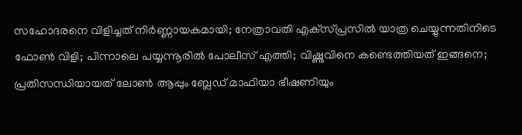സഹോദരനെ വിളിച്ചത് നിര്‍ണ്ണായകമായി; നേത്രാവതി എക്‌സ്പ്രസില്‍ യാത്ര ചെയ്യുന്നതിനിടെ ഫോണ്‍ വിളി; പിന്നാലെ പയ്യന്നൂരില്‍ പോലീസ് എത്തി; വിഷ്ണുവിനെ കണ്ടെത്തിയത് ഇങ്ങനെ; പ്രതിസന്ധിയായത് ലോണ്‍ ആപ്പും ബ്ലേഡ് മാഫിയാ ഭീഷണിയും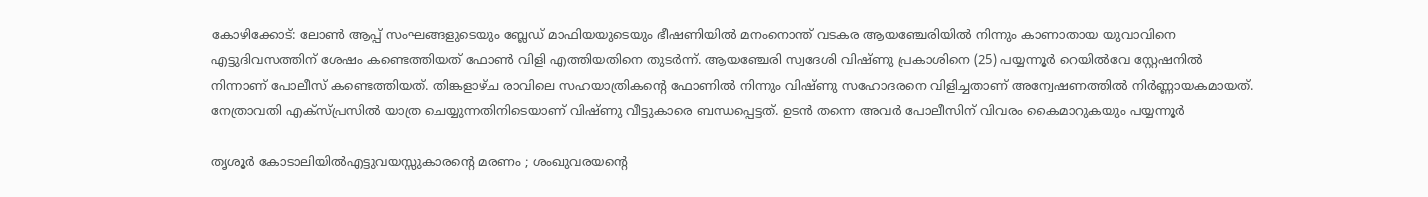കോഴിക്കോട്: ലോണ്‍ ആപ്പ് സംഘങ്ങളുടെയും ബ്ലേഡ് മാഫിയയുടെയും ഭീഷണിയില്‍ മനംനൊന്ത് വടകര ആയഞ്ചേരിയില്‍ നിന്നും കാണാതായ യുവാവിനെ എട്ടുദിവസത്തിന് ശേഷം കണ്ടെത്തിയത് ഫോണ്‍ വിളി എത്തിയതിനെ തുടര്‍ന്ന്. ആയഞ്ചേരി സ്വദേശി വിഷ്ണു പ്രകാശിനെ (25) പയ്യന്നൂര്‍ റെയില്‍വേ സ്റ്റേഷനില്‍ നിന്നാണ് പോലീസ് കണ്ടെത്തിയത്. തിങ്കളാഴ്ച രാവിലെ സഹയാത്രികന്റെ ഫോണില്‍ നിന്നും വിഷ്ണു സഹോദരനെ വിളിച്ചതാണ് അന്വേഷണത്തില്‍ നിര്‍ണ്ണായകമായത്. നേത്രാവതി എക്‌സ്പ്രസില്‍ യാത്ര ചെയ്യുന്നതിനിടെയാണ് വിഷ്ണു വീട്ടുകാരെ ബന്ധപ്പെട്ടത്. ഉടന്‍ തന്നെ അവര്‍ പോലീസിന് വിവരം കൈമാറുകയും പയ്യന്നൂര്‍

തൃശൂർ കോടാലിയിൽഎട്ടുവയസ്സുകാരന്റെ മരണം ; ശംഖുവരയന്റെ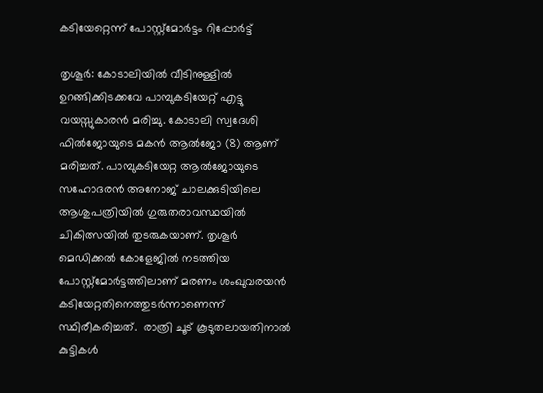കടിയേറ്റെന്ന് പോസ്റ്റ്‌മോർട്ടം റിപ്പോർട്ട്

തൃശൂർ: കോടാലിയിൽ വീടിനുള്ളിൽ ഉറങ്ങിക്കിടക്കവേ പാമ്പുകടിയേറ്റ് എട്ടു വയസ്സുകാരൻ മരിച്ചു. കോടാലി സ്വദേശി ഫിൽജോയുടെ മകൻ ആൽജോ (8) ആണ് മരിച്ചത്. പാമ്പുകടിയേറ്റ ആൽജോയുടെ സഹോദരൻ അനോജ് ചാലക്കുടിയിലെ ആശുപത്രിയിൽ ഗുരുതരാവസ്ഥയിൽ ചികിത്സയിൽ തുടരുകയാണ്. തൃശൂർ മെഡിക്കൽ കോളേജിൽ നടത്തിയ പോസ്റ്റ്‌മോർട്ടത്തിലാണ് മരണം ശംഖുവരയൻ കടിയേറ്റതിനെത്തുടർന്നാണെന്ന് സ്ഥിരീകരിച്ചത്.  രാത്രി ചൂട് കൂടുതലായതിനാൽ കുട്ടികൾ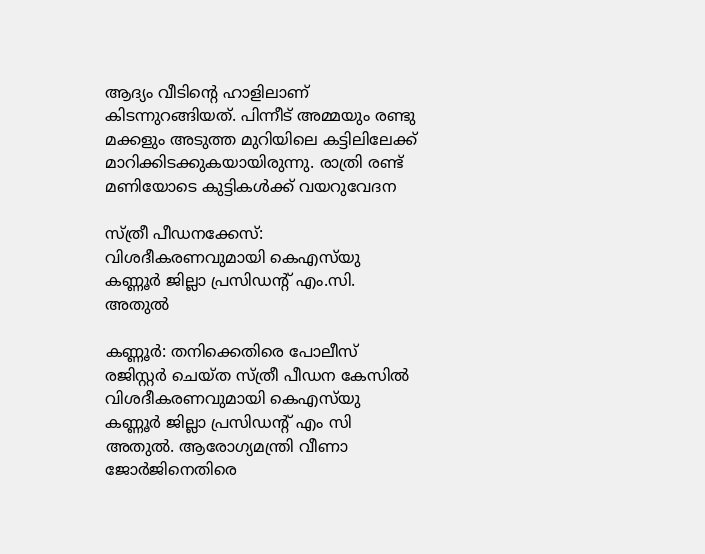ആദ്യം വീടിന്റെ ഹാളിലാണ് കിടന്നുറങ്ങിയത്. പിന്നീട് അമ്മയും രണ്ടു മക്കളും അടുത്ത മുറിയിലെ കട്ടിലിലേക്ക് മാറിക്കിടക്കുകയായിരുന്നു. രാത്രി രണ്ട് മണിയോടെ കുട്ടികൾക്ക് വയറുവേദന

സ്ത്രീ പീഡനക്കേസ്: വിശദീകരണവുമായി കെഎസ്‌യു കണ്ണൂർ ജില്ലാ പ്രസിഡന്റ് എം.സി. അതുൽ

കണ്ണൂർ: തനിക്കെതിരെ പോലീസ് രജിസ്റ്റർ ചെയ്ത സ്ത്രീ പീഡന കേസിൽ  വിശദീകരണവുമായി കെഎസ്‌യു കണ്ണൂർ ജില്ലാ പ്രസിഡന്റ് എം സി അതുൽ. ആരോഗ്യമന്ത്രി വീണാ ജോർജിനെതിരെ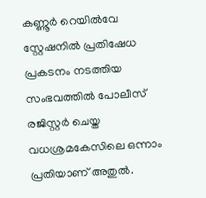കണ്ണൂർ റെയിൽവേ സ്റ്റേഷനിൽ പ്രതിഷേധ പ്രകടനം നടത്തിയ സംഭവത്തിൽ പോലീസ് രജിസ്റ്റർ ചെയ്ത വധശ്രമകേസിലെ ഒന്നാം പ്രതിയാണ് അതുൽ.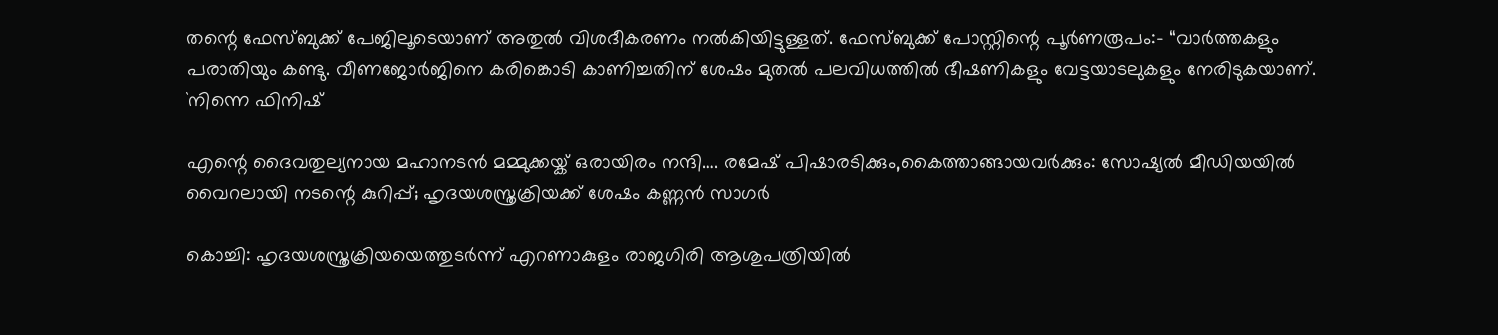തന്റെ ഫേസ്ബുക്ക് പേജിലൂടെയാണ് അതുൽ വിശദീകരണം നൽകിയിട്ടുള്ളത്. ഫേസ്ബുക്ക് പോസ്റ്റിന്റെ പൂർണരൂപം:- “വാർത്തകളും പരാതിയും കണ്ടു. വീണജോർജിനെ കരിങ്കൊടി കാണിച്ചതിന് ശേഷം മുതൽ പലവിധത്തിൽ ഭീഷണികളും വേട്ടയാടലുകളും നേരിടുകയാണ്. `നിന്നെ ഫിനിഷ്

എന്റെ ദൈവതുല്യനായ മഹാനടൻ മമ്മുക്കയ്ക് ഒരായിരം നന്ദി…. രമേഷ് പിഷാരടിക്കും,കൈത്താങ്ങായവർക്കും: സോഷ്യൽ മീഡിയയിൽ വൈറലായി നടന്റെ കുറിപ്പ്; ഹൃദയശസ്ത്രക്രിയക്ക് ശേഷം കണ്ണൻ സാഗർ

കൊച്ചി: ഹൃദയശസ്ത്രക്രിയയെത്തുടർന്ന് എറണാകുളം രാജഗിരി ആശുപത്രിയിൽ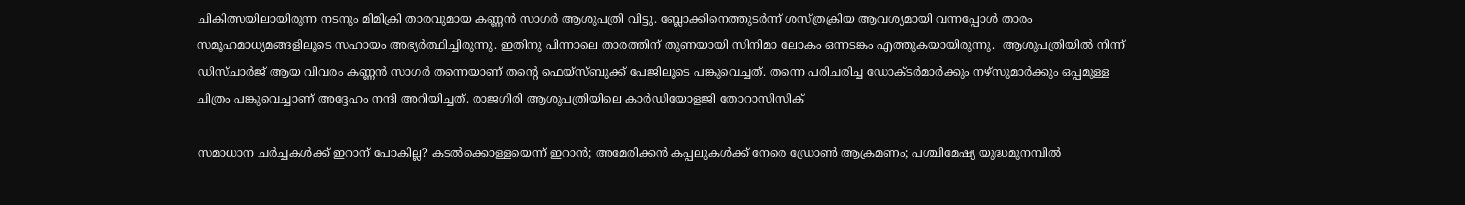ചികിത്സയിലായിരുന്ന നടനും മിമിക്രി താരവുമായ കണ്ണൻ സാഗർ ആശുപത്രി വിട്ടു. ബ്ലോക്കിനെത്തുടർന്ന് ശസ്ത്രക്രിയ ആവശ്യമായി വന്നപ്പോൾ താരം സമൂഹമാധ്യമങ്ങളിലൂടെ സഹായം അഭ്യർത്ഥിച്ചിരുന്നു. ഇതിനു പിന്നാലെ താരത്തിന് തുണയായി സിനിമാ ലോകം ഒന്നടങ്കം എത്തുകയായിരുന്നു.  ആശുപത്രിയിൽ നിന്ന് ഡിസ്ചാർജ് ആയ വിവരം കണ്ണൻ സാഗർ തന്നെയാണ് തന്റെ ഫെയ്‌സ്ബുക്ക് പേജിലൂടെ പങ്കുവെച്ചത്. തന്നെ പരിചരിച്ച ഡോക്ടർമാർക്കും നഴ്‌സുമാർക്കും ഒപ്പമുള്ള ചിത്രം പങ്കുവെച്ചാണ് അദ്ദേഹം നന്ദി അറിയിച്ചത്. രാജഗിരി ആശുപത്രിയിലെ കാർഡിയോളജി തോറാസിസിക്

സമാധാന ചര്‍ച്ചകള്‍ക്ക് ഇറാന് പോകില്ല? കടല്‍ക്കൊള്ളയെന്ന് ഇറാന്‍; അമേരിക്കന്‍ കപ്പലുകള്‍ക്ക് നേരെ ഡ്രോണ്‍ ആക്രമണം; പശ്ചിമേഷ്യ യുദ്ധമുനമ്പില്‍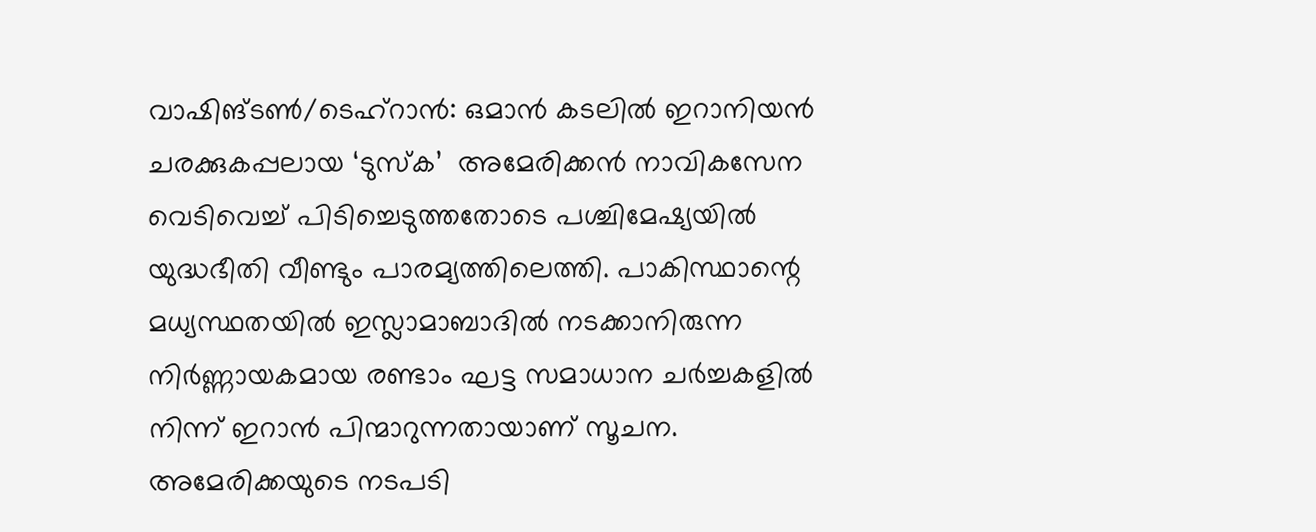വാഷിങ്ടണ്‍/ടെഹ്‌റാന്‍: ഒമാന്‍ കടലില്‍ ഇറാനിയന്‍ ചരക്കുകപ്പലായ ‘ടുസ്‌ക’  അമേരിക്കന്‍ നാവികസേന വെടിവെച്ച് പിടിച്ചെടുത്തതോടെ പശ്ചിമേഷ്യയില്‍ യുദ്ധഭീതി വീണ്ടും പാരമ്യത്തിലെത്തി. പാകിസ്ഥാന്റെ മധ്യസ്ഥതയില്‍ ഇസ്ലാമാബാദില്‍ നടക്കാനിരുന്ന നിര്‍ണ്ണായകമായ രണ്ടാം ഘട്ട സമാധാന ചര്‍ച്ചകളില്‍ നിന്ന് ഇറാന്‍ പിന്മാറുന്നതായാണ് സൂചന. അമേരിക്കയുടെ നടപടി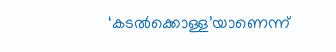‘കടല്‍ക്കൊള്ള’യാണെന്ന്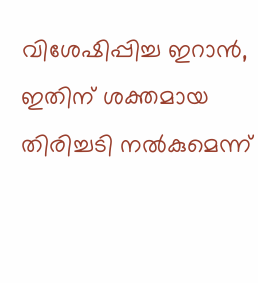വിശേഷിപ്പിച്ച ഇറാന്‍, ഇതിന് ശക്തമായ തിരിച്ചടി നല്‍കുമെന്ന്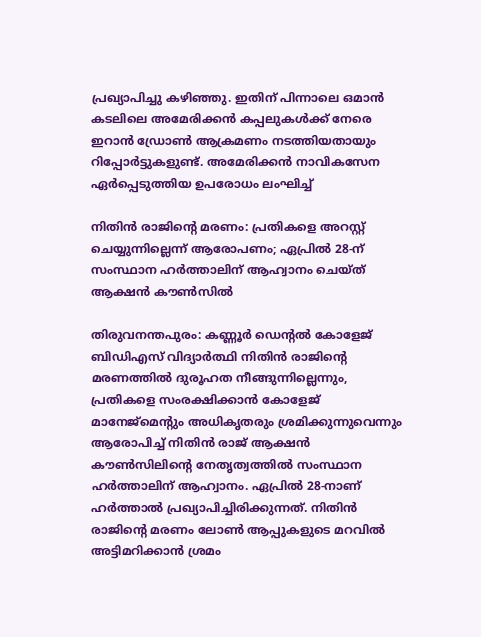പ്രഖ്യാപിച്ചു കഴിഞ്ഞു. ഇതിന് പിന്നാലെ ഒമാന്‍ കടലിലെ അമേരിക്കന്‍ കപ്പലുകള്‍ക്ക് നേരെ ഇറാന്‍ ഡ്രോണ്‍ ആക്രമണം നടത്തിയതായും റിപ്പോര്‍ട്ടുകളുണ്ട്. അമേരിക്കന്‍ നാവികസേന ഏര്‍പ്പെടുത്തിയ ഉപരോധം ലംഘിച്ച്

നിതിൻ രാജിന്റെ മരണം: പ്രതികളെ അറസ്റ്റ് ചെയ്യുന്നില്ലെന്ന് ആരോപണം; ഏപ്രിൽ 28-ന് സംസ്ഥാന ഹർത്താലിന് ആഹ്വാനം ചെയ്ത് ആക്ഷൻ കൗൺസിൽ

തിരുവനന്തപുരം: കണ്ണൂർ ഡെന്റൽ കോളേജ് ബിഡിഎസ് വിദ്യാർത്ഥി നിതിൻ രാജിന്റെ മരണത്തിൽ ദുരൂഹത നീങ്ങുന്നില്ലെന്നും, പ്രതികളെ സംരക്ഷിക്കാൻ കോളേജ് മാനേജ്‌മെന്റും അധികൃതരും ശ്രമിക്കുന്നുവെന്നും ആരോപിച്ച് നിതിൻ രാജ് ആക്ഷൻ കൗൺസിലിന്റെ നേതൃത്വത്തിൽ സംസ്ഥാന ഹർത്താലിന് ആഹ്വാനം. ഏപ്രിൽ 28-നാണ് ഹർത്താൽ പ്രഖ്യാപിച്ചിരിക്കുന്നത്. നിതിൻ രാജിന്റെ മരണം ലോൺ ആപ്പുകളുടെ മറവിൽ അട്ടിമറിക്കാൻ ശ്രമം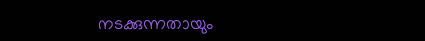നടക്കുന്നതായും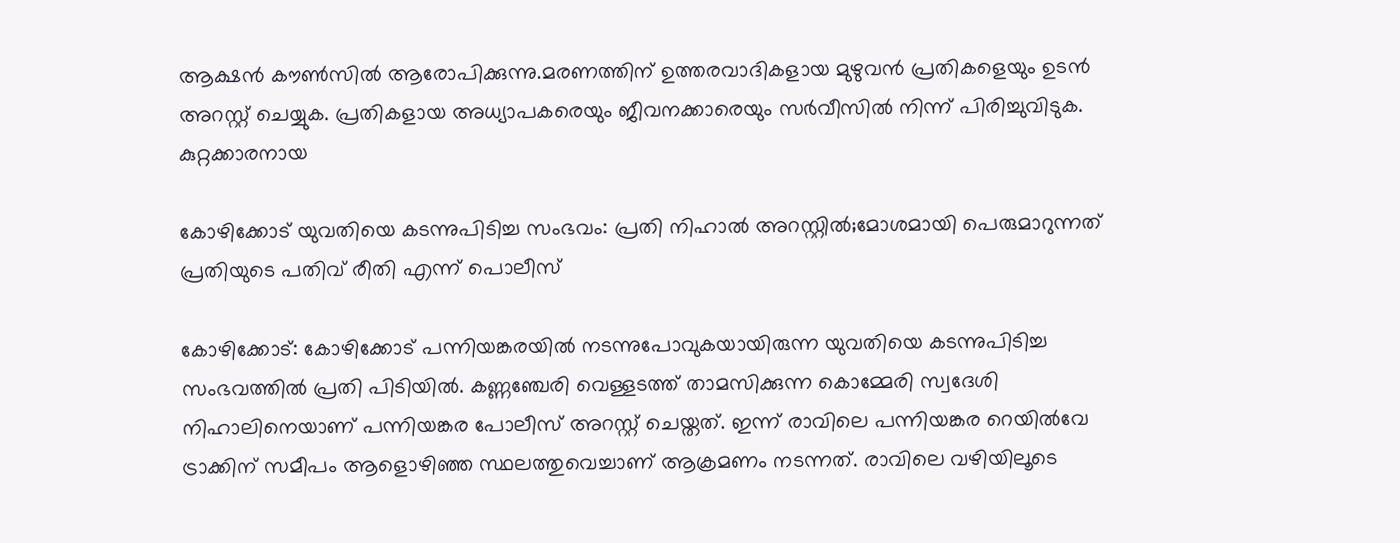ആക്ഷൻ കൗൺസിൽ ആരോപിക്കുന്നു.മരണത്തിന് ഉത്തരവാദികളായ മുഴുവൻ പ്രതികളെയും ഉടൻ അറസ്റ്റ് ചെയ്യുക. പ്രതികളായ അധ്യാപകരെയും ജീവനക്കാരെയും സർവീസിൽ നിന്ന് പിരിച്ചുവിടുക. കുറ്റക്കാരനായ

കോഴിക്കോട് യുവതിയെ കടന്നുപിടിച്ച സംഭവം: പ്രതി നിഹാൽ അറസ്റ്റിൽ;മോശമായി പെരുമാറുന്നത് പ്രതിയുടെ പതിവ് രീതി എന്ന് പൊലീസ്

കോഴിക്കോട്: കോഴിക്കോട് പന്നിയങ്കരയിൽ നടന്നുപോവുകയായിരുന്ന യുവതിയെ കടന്നുപിടിച്ച സംഭവത്തിൽ പ്രതി പിടിയിൽ. കണ്ണഞ്ചേരി വെള്ളടത്ത് താമസിക്കുന്ന കൊമ്മേരി സ്വദേശി നിഹാലിനെയാണ് പന്നിയങ്കര പോലീസ് അറസ്റ്റ് ചെയ്തത്. ഇന്ന് രാവിലെ പന്നിയങ്കര റെയിൽവേ ട്രാക്കിന് സമീപം ആളൊഴിഞ്ഞ സ്ഥലത്തുവെച്ചാണ് ആക്രമണം നടന്നത്. രാവിലെ വഴിയിലൂടെ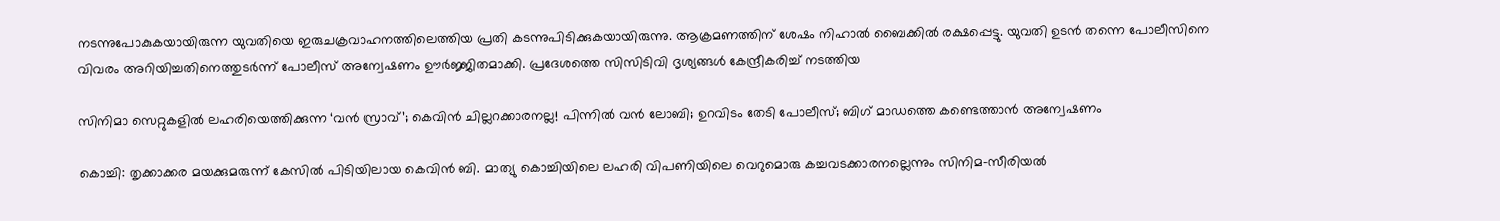നടന്നുപോകുകയായിരുന്ന യുവതിയെ ഇരുചക്രവാഹനത്തിലെത്തിയ പ്രതി കടന്നുപിടിക്കുകയായിരുന്നു. ആക്രമണത്തിന് ശേഷം നിഹാൽ ബൈക്കിൽ രക്ഷപ്പെട്ടു. യുവതി ഉടൻ തന്നെ പോലീസിനെ വിവരം അറിയിച്ചതിനെത്തുടർന്ന് പോലീസ് അന്വേഷണം ഊർജ്ജിതമാക്കി. പ്രദേശത്തെ സിസിടിവി ദൃശ്യങ്ങൾ കേന്ദ്രീകരിച്ച് നടത്തിയ

സിനിമാ സെറ്റുകളില്‍ ലഹരിയെത്തിക്കുന്ന ‘വന്‍ സ്രാവ്’; കെവിന്‍ ചില്ലറക്കാരനല്ല! പിന്നില്‍ വന്‍ ലോബി; ഉറവിടം തേടി പോലീസ്; ബിഗ് മാഡത്തെ കണ്ടെത്താന്‍ അന്വേഷണം

കൊച്ചി: തൃക്കാക്കര മയക്കുമരുന്ന് കേസില്‍ പിടിയിലായ കെവിന്‍ ബി. മാത്യു കൊച്ചിയിലെ ലഹരി വിപണിയിലെ വെറുമൊരു കച്ചവടക്കാരനല്ലെന്നും സിനിമ-സീരിയല്‍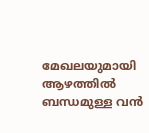മേഖലയുമായി ആഴത്തില്‍ ബന്ധമുള്ള വന്‍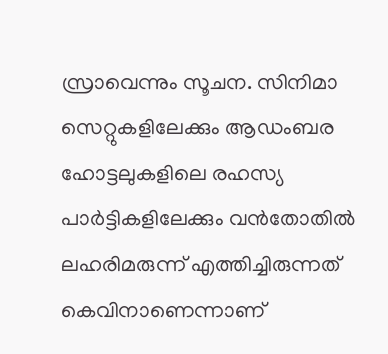സ്രാവെന്നും സൂചന. സിനിമാ സെറ്റുകളിലേക്കും ആഡംബര ഹോട്ടലുകളിലെ രഹസ്യ പാര്‍ട്ടികളിലേക്കും വന്‍തോതില്‍ ലഹരിമരുന്ന് എത്തിച്ചിരുന്നത് കെവിനാണെന്നാണ്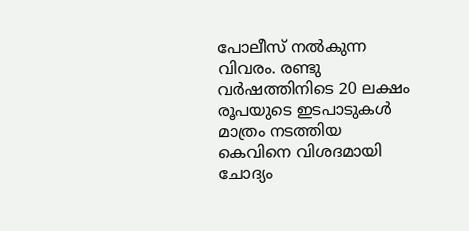പോലീസ് നല്‍കുന്ന വിവരം. രണ്ടു വര്‍ഷത്തിനിടെ 20 ലക്ഷം രൂപയുടെ ഇടപാടുകള്‍ മാത്രം നടത്തിയ കെവിനെ വിശദമായി ചോദ്യം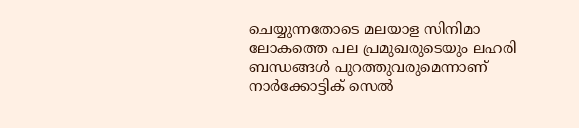ചെയ്യുന്നതോടെ മലയാള സിനിമാ ലോകത്തെ പല പ്രമുഖരുടെയും ലഹരി ബന്ധങ്ങള്‍ പുറത്തുവരുമെന്നാണ് നാര്‍ക്കോട്ടിക് സെല്‍